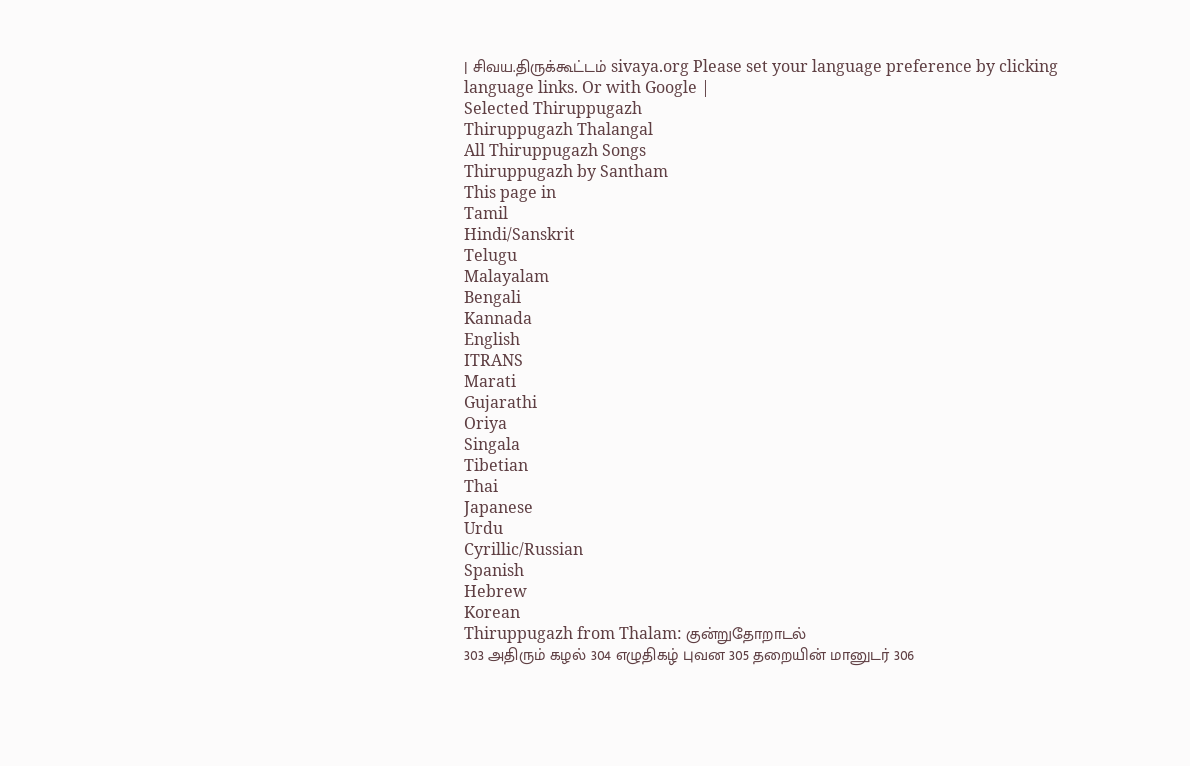| சிவய.திருக்கூட்டம் sivaya.org Please set your language preference by clicking language links. Or with Google |
Selected Thiruppugazh
Thiruppugazh Thalangal
All Thiruppugazh Songs
Thiruppugazh by Santham
This page in
Tamil
Hindi/Sanskrit
Telugu
Malayalam
Bengali
Kannada
English
ITRANS
Marati
Gujarathi
Oriya
Singala
Tibetian
Thai
Japanese
Urdu
Cyrillic/Russian
Spanish
Hebrew
Korean
Thiruppugazh from Thalam: குன்றுதோறாடல்
303 அதிரும் கழல் 304 எழுதிகழ் புவன 305 தறையின் மானுடர் 306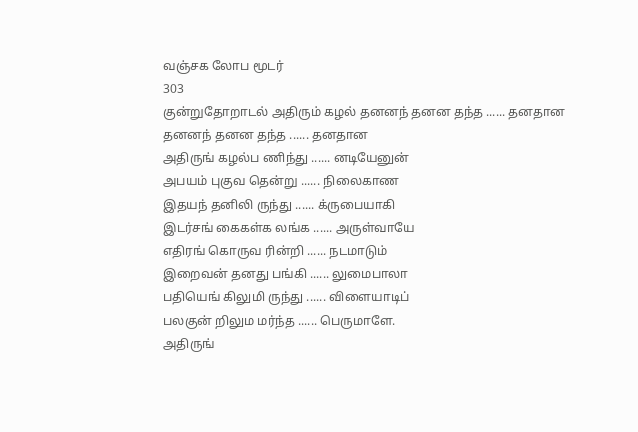வஞ்சக லோப மூடர்
303
குன்றுதோறாடல் அதிரும் கழல் தனனந் தனன தந்த ...... தனதான
தனனந் தனன தந்த ...... தனதான
அதிருங் கழல்ப ணிந்து ...... னடியேனுன்
அபயம் புகுவ தென்று ...... நிலைகாண
இதயந் தனிலி ருந்து ...... க்ருபையாகி
இடர்சங் கைகள்க லங்க ...... அருள்வாயே
எதிரங் கொருவ ரின்றி ...... நடமாடும்
இறைவன் தனது பங்கி ...... லுமைபாலா
பதியெங் கிலுமி ருந்து ...... விளையாடிப்
பலகுன் றிலும மர்ந்த ...... பெருமாளே.
அதிருங்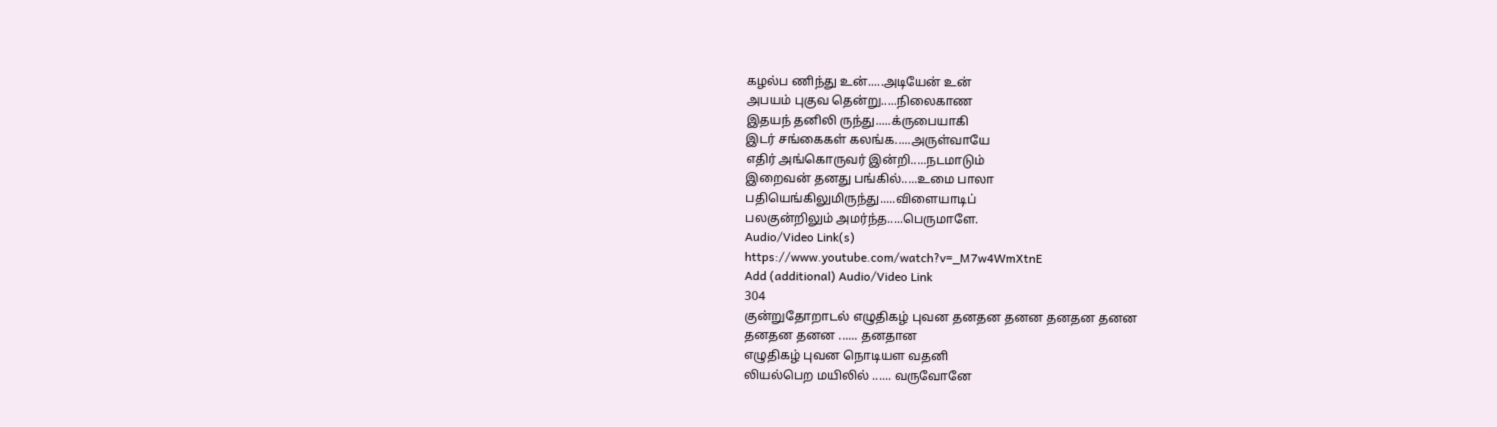கழல்ப ணிந்து உன்.....அடியேன் உன்
அபயம் புகுவ தென்று.....நிலைகாண
இதயந் தனிலி ருந்து.....க்ருபையாகி
இடர் சங்கைகள் கலங்க.....அருள்வாயே
எதிர் அங்கொருவர் இன்றி.....நடமாடும்
இறைவன் தனது பங்கில்.....உமை பாலா
பதியெங்கிலுமிருந்து.....விளையாடிப்
பலகுன்றிலும் அமர்ந்த.....பெருமாளே.
Audio/Video Link(s)
https://www.youtube.com/watch?v=_M7w4WmXtnE
Add (additional) Audio/Video Link
304
குன்றுதோறாடல் எழுதிகழ் புவன தனதன தனன தனதன தனன
தனதன தனன ...... தனதான
எழுதிகழ் புவன நொடியள வதனி
லியல்பெற மயிலில் ...... வருவோனே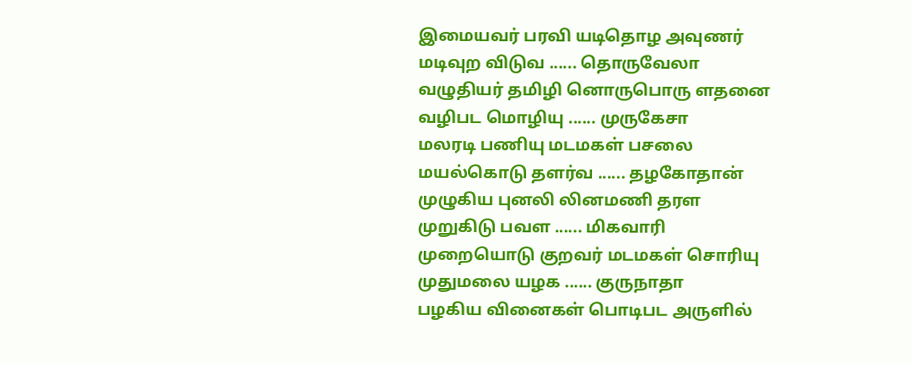இமையவர் பரவி யடிதொழ அவுணர்
மடிவுற விடுவ ...... தொருவேலா
வழுதியர் தமிழி னொருபொரு ளதனை
வழிபட மொழியு ...... முருகேசா
மலரடி பணியு மடமகள் பசலை
மயல்கொடு தளர்வ ...... தழகோதான்
முழுகிய புனலி லினமணி தரள
முறுகிடு பவள ...... மிகவாரி
முறையொடு குறவர் மடமகள் சொரியு
முதுமலை யழக ...... குருநாதா
பழகிய வினைகள் பொடிபட அருளில்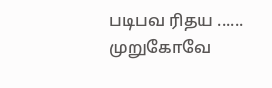படிபவ ரிதய ...... முறுகோவே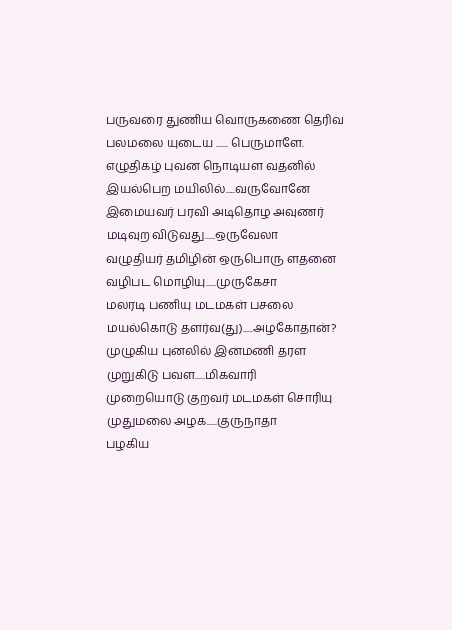பருவரை துணிய வொருகணை தெரிவ
பலமலை யுடைய ...... பெருமாளே.
எழுதிகழ் புவன நொடியள வதனில்
இயல்பெற மயிலில்.....வருவோனே
இமையவர் பரவி அடிதொழ அவுணர்
மடிவுற விடுவது.....ஒருவேலா
வழுதியர் தமிழின் ஒருபொரு ளதனை
வழிபட மொழியு.....முருகேசா
மலரடி பணியு மடமகள் பசலை
மயல்கொடு தளர்வ(து).....அழகோதான்?
முழுகிய புனலில் இனமணி தரள
முறுகிடு பவள.....மிகவாரி
முறையொடு குறவர் மடமகள் சொரியு
முதுமலை அழக.....குருநாதா
பழகிய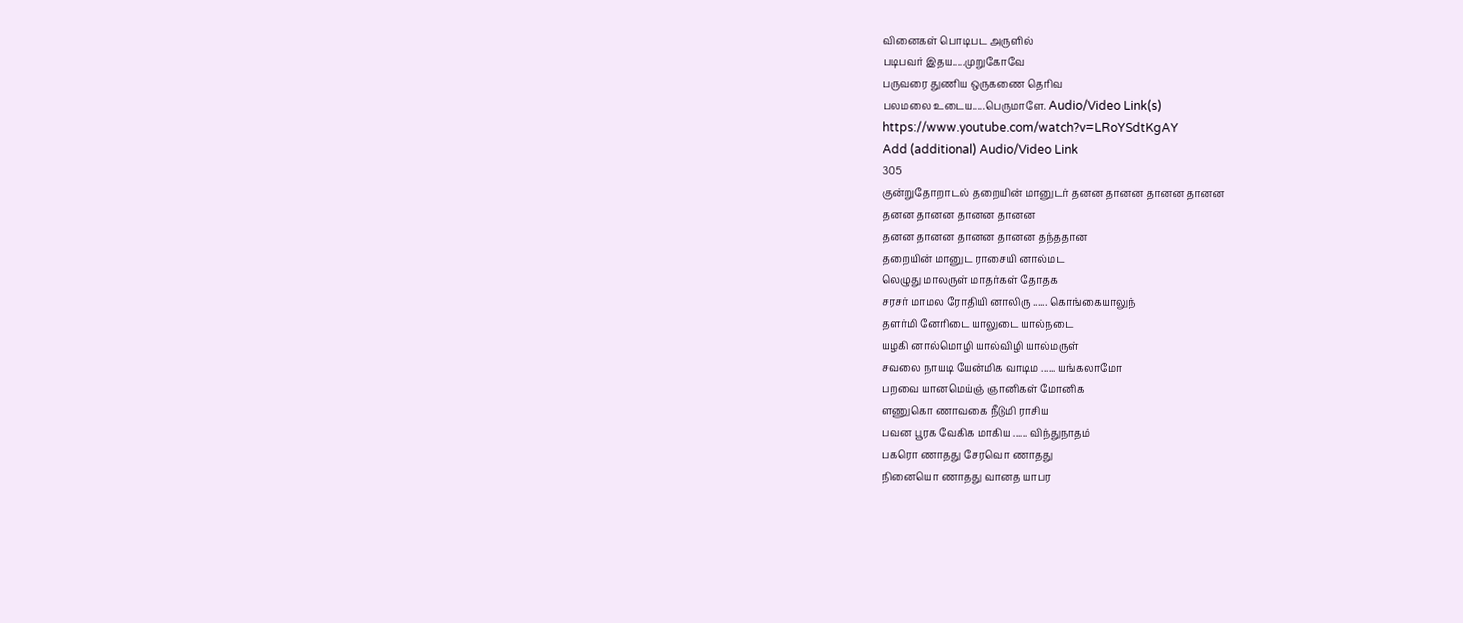வினைகள் பொடிபட அருளில்
படிபவர் இதய.....முறுகோவே
பருவரை துணிய ஒருகணை தெரிவ
பலமலை உடைய.....பெருமாளே. Audio/Video Link(s)
https://www.youtube.com/watch?v=LRoYSdtKgAY
Add (additional) Audio/Video Link
305
குன்றுதோறாடல் தறையின் மானுடர் தனன தானன தானன தானன
தனன தானன தானன தானன
தனன தானன தானன தானன தந்ததான
தறையின் மானுட ராசையி னால்மட
லெழுது மாலருள் மாதர்கள் தோதக
சரசர் மாமல ரோதியி னாலிரு ...... கொங்கையாலுந்
தளர்மி னேரிடை யாலுடை யால்நடை
யழகி னால்மொழி யால்விழி யால்மருள்
சவலை நாயடி யேன்மிக வாடிம ...... யங்கலாமோ
பறவை யானமெய்ஞ் ஞானிகள் மோனிக
ளணுகொ ணாவகை நீடுமி ராசிய
பவன பூரக வேகிக மாகிய ...... விந்துநாதம்
பகரொ ணாதது சேரவொ ணாதது
நினையொ ணாதது வானத யாபர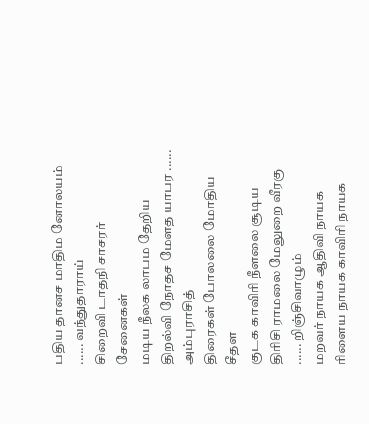பதிய தானச மாதிம னோலயம் ...... வந்துதாராய்
சிறைவி டாதநி சாசரர் சேனைகள்
மடிய நீலக லாபம தேறிய
திறல்வி நோதச மேளத யாபர ...... அம்புராசித்
திரைகள் போலலை மோதிய சீதள
குடக காவிரி நீளலை சூடிய
திரிசி ராமலை மேலுறை வீரகு ...... றிஞ்சிவாழும்
மறவர் நாயக ஆதிவி நாயக
ரிளைய நாயக காவிரி நாயக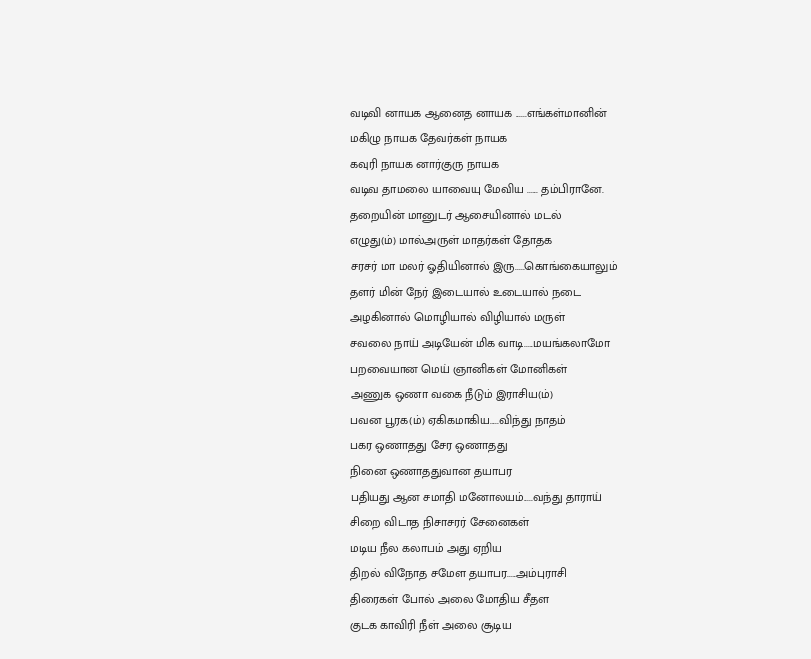வடிவி னாயக ஆனைத னாயக ......எங்கள்மானின்
மகிழு நாயக தேவர்கள் நாயக
கவுரி நாயக னார்குரு நாயக
வடிவ தாமலை யாவையு மேவிய ...... தம்பிரானே.
தறையின் மானுடர் ஆசையினால் மடல்
எழுது(ம்) மால்அருள் மாதர்கள் தோதக
சரசர் மா மலர் ஓதியினால் இரு.....கொங்கையாலும்
தளர் மின் நேர் இடையால் உடையால் நடை
அழகினால் மொழியால் விழியால் மருள்
சவலை நாய் அடியேன் மிக வாடி.....மயங்கலாமோ
பறவையான மெய் ஞானிகள் மோனிகள்
அணுக ஒணா வகை நீடும் இராசிய(ம்)
பவன பூரக(ம்) ஏகிகமாகிய.....விந்து நாதம்
பகர ஒணாதது சேர ஒணாதது
நினை ஒணாததுவான தயாபர
பதியது ஆன சமாதி மனோலயம்.....வந்து தாராய்
சிறை விடாத நிசாசரர் சேனைகள்
மடிய நீல கலாபம் அது ஏறிய
திறல் விநோத சமேள தயாபர.....அம்புராசி
திரைகள் போல் அலை மோதிய சீதள
குடக காவிரி நீள் அலை சூடிய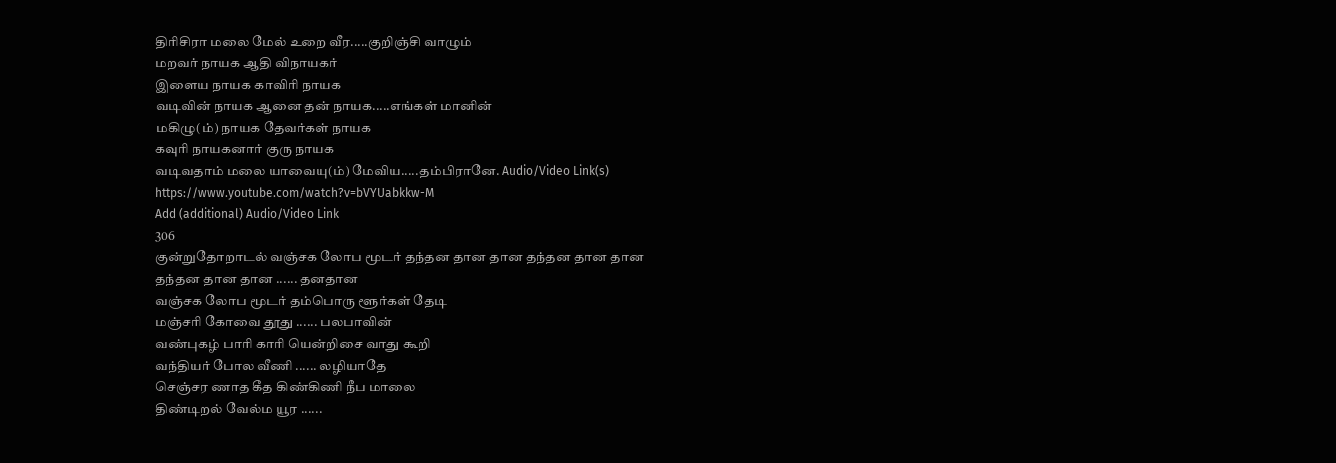திரிசிரா மலை மேல் உறை வீர.....குறிஞ்சி வாழும்
மறவர் நாயக ஆதி விநாயகர்
இளைய நாயக காவிரி நாயக
வடிவின் நாயக ஆனை தன் நாயக.....எங்கள் மானின்
மகிழு(ம்) நாயக தேவர்கள் நாயக
கவுரி நாயகனார் குரு நாயக
வடிவதாம் மலை யாவையு(ம்) மேவிய.....தம்பிரானே. Audio/Video Link(s)
https://www.youtube.com/watch?v=bVYUabkkw-M
Add (additional) Audio/Video Link
306
குன்றுதோறாடல் வஞ்சக லோப மூடர் தந்தன தான தான தந்தன தான தான
தந்தன தான தான ...... தனதான
வஞ்சக லோப மூடர் தம்பொரு ளூர்கள் தேடி
மஞ்சரி கோவை தூது ...... பலபாவின்
வண்புகழ் பாரி காரி யென்றிசை வாது கூறி
வந்தியர் போல வீணி ...... லழியாதே
செஞ்சர ணாத கீத கிண்கிணி நீப மாலை
திண்டிறல் வேல்ம யூர ......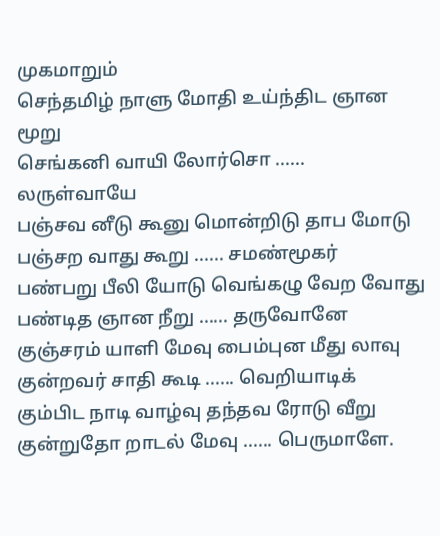முகமாறும்
செந்தமிழ் நாளு மோதி உய்ந்திட ஞான மூறு
செங்கனி வாயி லோர்சொ ...... லருள்வாயே
பஞ்சவ னீடு கூனு மொன்றிடு தாப மோடு
பஞ்சற வாது கூறு ...... சமண்மூகர்
பண்பறு பீலி யோடு வெங்கழு வேற வோது
பண்டித ஞான நீறு ...... தருவோனே
குஞ்சரம் யாளி மேவு பைம்புன மீது லாவு
குன்றவர் சாதி கூடி ...... வெறியாடிக்
கும்பிட நாடி வாழ்வு தந்தவ ரோடு வீறு
குன்றுதோ றாடல் மேவு ...... பெருமாளே.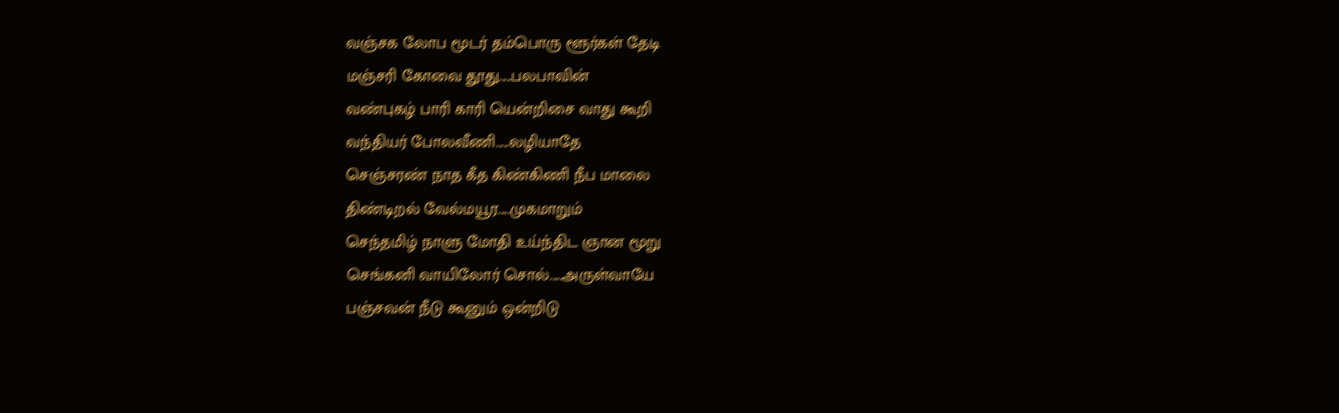வஞ்சக லோப மூடர் தம்பொரு ளூர்கள் தேடி
மஞ்சரி கோவை தூது.....பலபாவின்
வண்புகழ் பாரி காரி யென்றிசை வாது கூறி
வந்தியர் போலவீணி.....லழியாதே
செஞ்சரண் நாத கீத கிண்கிணி நீப மாலை
திண்டிறல் வேல்மயூர.....முகமாறும்
செந்தமிழ் நாளு மோதி உய்ந்திட ஞான மூறு
செங்கனி வாயிலோர் சொல்.....அருள்வாயே
பஞ்சவன் நீடு கூனும் ஒன்றிடு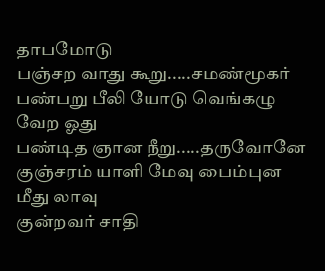தாபமோடு
பஞ்சற வாது கூறு.....சமண்மூகர்
பண்பறு பீலி யோடு வெங்கழு வேற ஓது
பண்டித ஞான நீறு.....தருவோனே
குஞ்சரம் யாளி மேவு பைம்புன மீது லாவு
குன்றவர் சாதி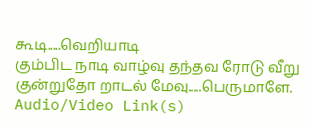கூடி.....வெறியாடி
கும்பிட நாடி வாழ்வு தந்தவ ரோடு வீறு
குன்றுதோ றாடல் மேவு.....பெருமாளே. Audio/Video Link(s)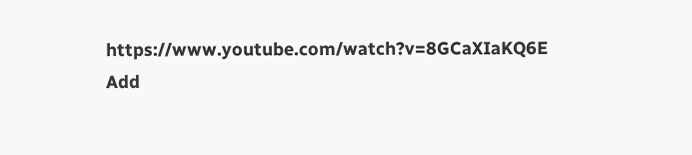https://www.youtube.com/watch?v=8GCaXIaKQ6E
Add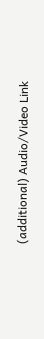(additional) Audio/Video Link